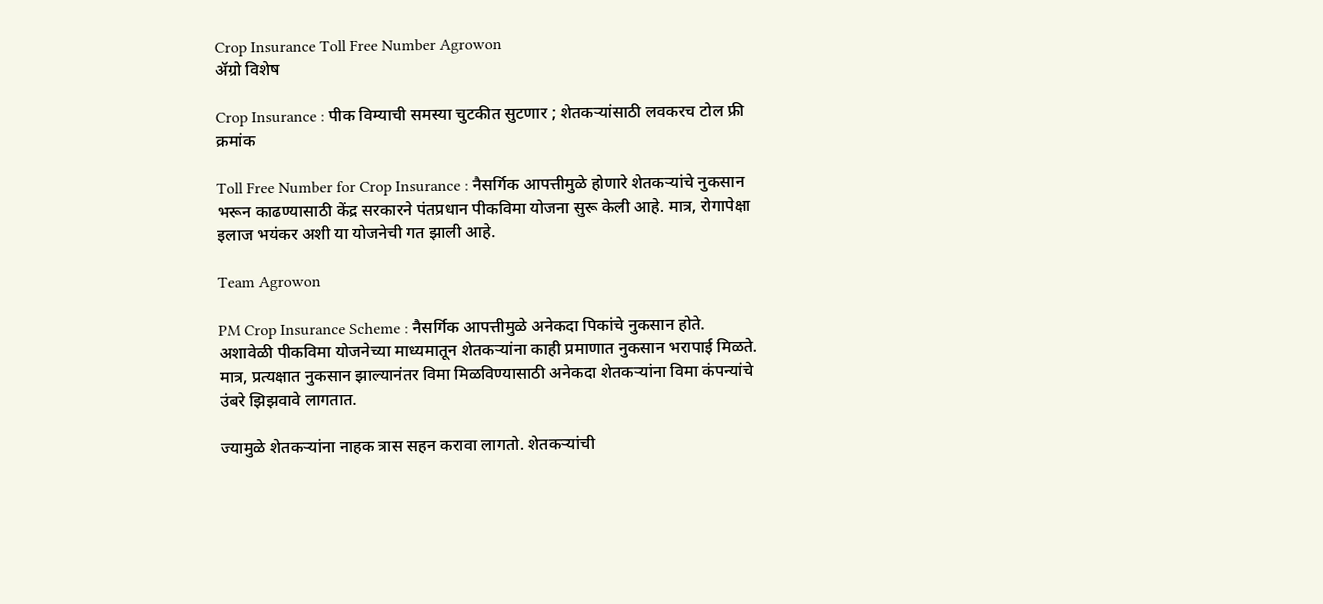Crop Insurance Toll Free Number Agrowon
ॲग्रो विशेष

Crop Insurance : पीक विम्याची समस्या चुटकीत सुटणार ; शेतकऱ्यांसाठी लवकरच टोल फ्री क्रमांक

Toll Free Number for Crop Insurance : नैसर्गिक आपत्तीमुळे होणारे शेतकऱ्यांचे नुकसान भरून काढण्यासाठी केंद्र सरकारने पंतप्रधान पीकविमा योजना सुरू केली आहे. मात्र, रोगापेक्षा इलाज भयंकर अशी या योजनेची गत झाली आहे.

Team Agrowon

PM Crop Insurance Scheme : नैसर्गिक आपत्तीमुळे अनेकदा पिकांचे नुकसान होते. अशावेळी पीकविमा योजनेच्या माध्यमातून शेतकऱ्यांना काही प्रमाणात नुकसान भरापाई मिळते. मात्र, प्रत्यक्षात नुकसान झाल्यानंतर विमा मिळविण्यासाठी अनेकदा शेतकऱ्यांना विमा कंपन्यांचे उंबरे झिझवावे लागतात.

ज्यामुळे शेतकऱ्यांना नाहक त्रास सहन करावा लागतो. शेतकऱ्यांची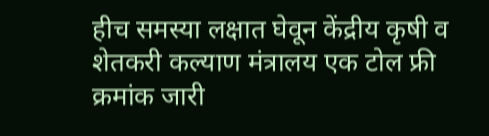हीच समस्या लक्षात घेवून केंद्रीय कृषी व शेतकरी कल्याण मंत्रालय एक टोल फ्री क्रमांक जारी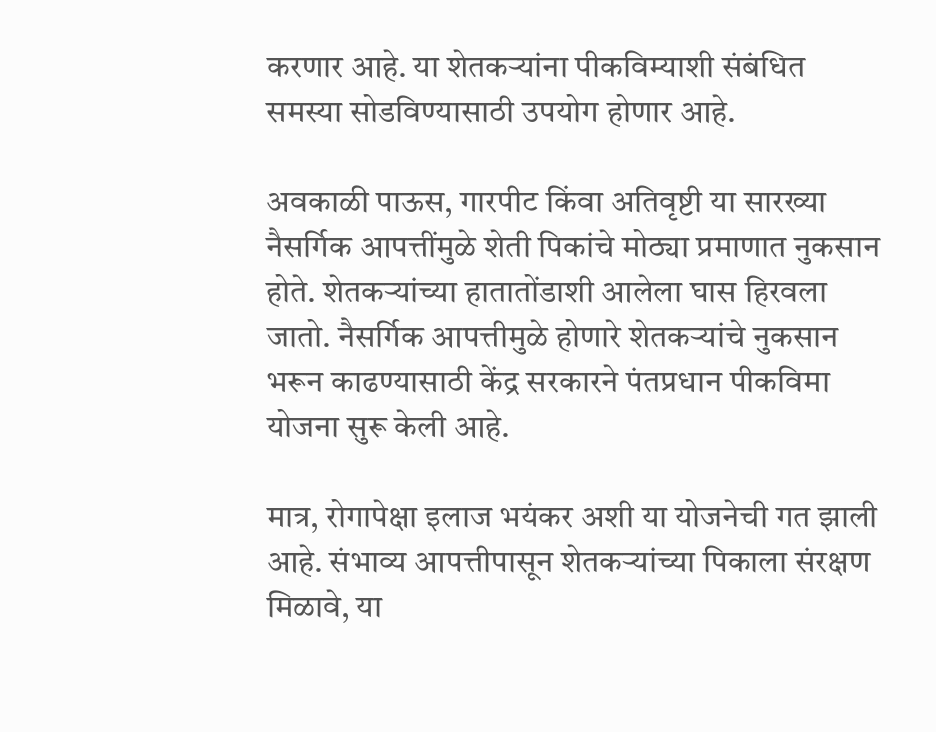करणार आहे. या शेतकऱ्यांना पीकविम्याशी संबंधित समस्या सोडविण्यासाठी उपयोग होणार आहे.

अवकाळी पाऊस, गारपीट किंवा अतिवृष्टी या सारख्या नैसर्गिक आपत्तींमुळे शेती पिकांचे मोठ्या प्रमाणात नुकसान होते. शेतकऱ्यांच्या हातातोंडाशी आलेला घास हिरवला जातो. नैसर्गिक आपत्तीमुळे होणारे शेतकऱ्यांचे नुकसान भरून काढण्यासाठी केंद्र सरकारने पंतप्रधान पीकविमा योजना सुरू केली आहे.

मात्र, रोगापेक्षा इलाज भयंकर अशी या योजनेची गत झाली आहे. संभाव्य आपत्तीपासून शेतकऱ्यांच्या पिकाला संरक्षण मिळावे, या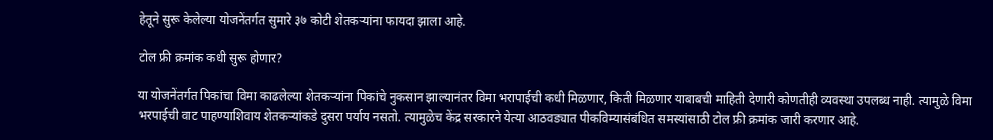हेतूने सुरू केलेल्या योजनेंतर्गत सुमारे ३७ कोटी शेतकऱ्यांना फायदा झाला आहे.

टोल फ्री क्रमांक कधी सुरू होणार?

या योजनेंतर्गत पिकांचा विमा काढलेल्या शेतकऱ्यांना पिकांचे नुकसान झाल्यानंतर विमा भरापाईची कधी मिळणार, किती मिळणार याबाबची माहिती देणारी कोणतीही व्यवस्था उपलब्ध नाही. त्यामुळे विमा भरपाईची वाट पाहण्याशिवाय शेतकऱ्यांकडे दुसरा पर्याय नसतो. त्यामुळेच केंद्र सरकारने येत्या आठवड्यात पीकविम्यासंबंधित समस्यांसाठी टोल फ्री क्रमांक जारी करणार आहे.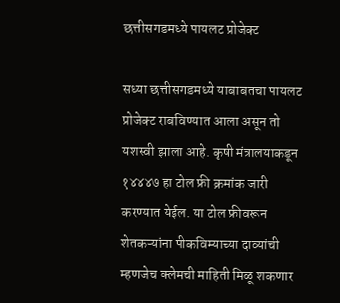छत्तीसगडमध्ये पायलट प्रोजेक्ट

सध्या छत्तीसगडमध्ये याबाबतचा पायलट प्रोजेक्ट राबविण्यात आला असून तो यशस्वी झाला आहे. कृषी मंत्रालयाकडून १४४४७ हा टोल फ्री क्रमांक जारी करण्यात येईल. या टोल फ्रीवरून शेतकऱ्यांना पीकविम्याच्या दाव्यांची म्हणजेच क्लेमची माहिती मिळू शकणार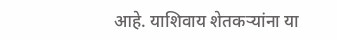आहे. याशिवाय शेतकऱ्यांना या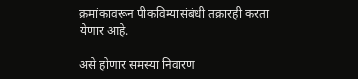क्रमांकावरून पीकविम्यासंबंधी तक्रारही करता येणार आहे.

असे होणार समस्या निवारण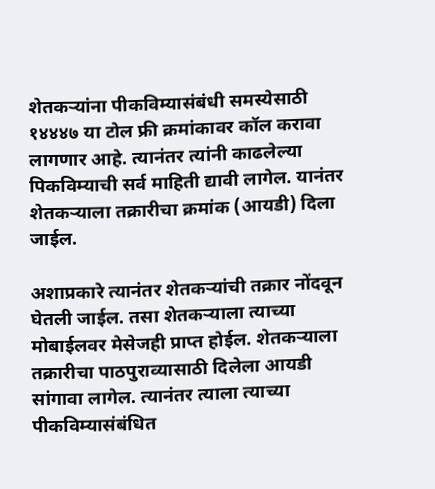शेतकऱ्यांना पीकविम्यासंबंधी समस्येसाठी १४४४७ या टोल फ्री क्रमांकावर कॉल करावा लागणार आहे. त्यानंतर त्यांनी काढलेल्या पिकविम्याची सर्व माहिती द्यावी लागेल. यानंतर शेतकऱ्याला तक्रारीचा क्रमांक (आयडी) दिला जाईल.

अशाप्रकारे त्यानंतर शेतकऱ्यांची तक्रार नोंदवून घेतली जाईल. तसा शेतकऱ्याला त्याच्या मोबाईलवर मेसेजही प्राप्त होईल. शेतकऱ्याला तक्रारीचा पाठपुराव्यासाठी दिलेला आयडी सांगावा लागेल. त्यानंतर त्याला त्याच्या पीकविम्यासंबंधित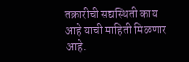तक्रारीची सद्यस्थिती काय आहे याची माहिती मिळणार आहे.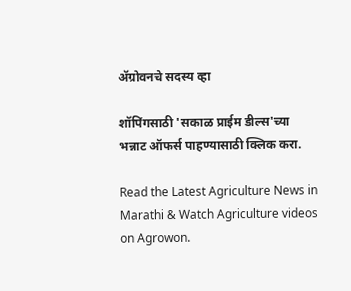ॲग्रोवनचे सदस्य व्हा

शॉपिंगसाठी 'सकाळ प्राईम डील्स'च्या भन्नाट ऑफर्स पाहण्यासाठी क्लिक करा.

Read the Latest Agriculture News in Marathi & Watch Agriculture videos on Agrowon.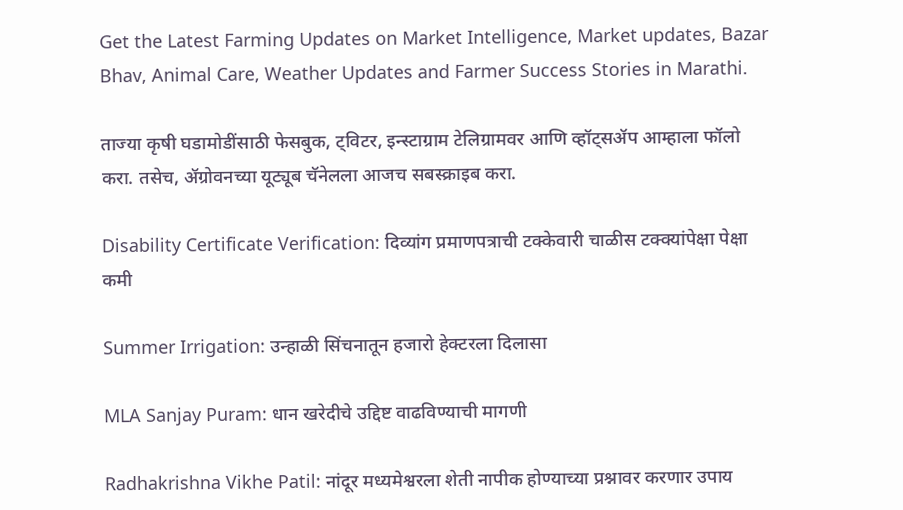Get the Latest Farming Updates on Market Intelligence, Market updates, Bazar Bhav, Animal Care, Weather Updates and Farmer Success Stories in Marathi.

ताज्या कृषी घडामोडींसाठी फेसबुक, ट्विटर, इन्स्टाग्राम टेलिग्रामवर आणि व्हॉट्सॲप आम्हाला फॉलो करा. तसेच, ॲग्रोवनच्या यूट्यूब चॅनेलला आजच सबस्क्राइब करा.

Disability Certificate Verification: दिव्यांग प्रमाणपत्राची टक्केवारी चाळीस टक्क्यांपेक्षा पेक्षा कमी

Summer Irrigation: उन्हाळी सिंचनातून हजारो हेक्टरला दिलासा

MLA Sanjay Puram: धान खरेदीचे उद्दिष्ट वाढविण्याची मागणी

Radhakrishna Vikhe Patil: नांदूर मध्यमेश्वरला शेती नापीक होण्याच्या प्रश्नावर करणार उपाय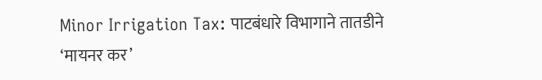Minor Irrigation Tax: पाटबंधारे विभागाने तातडीने ‘मायनर कर’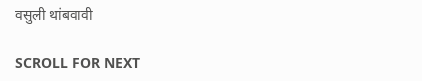वसुली थांबवावी

SCROLL FOR NEXT